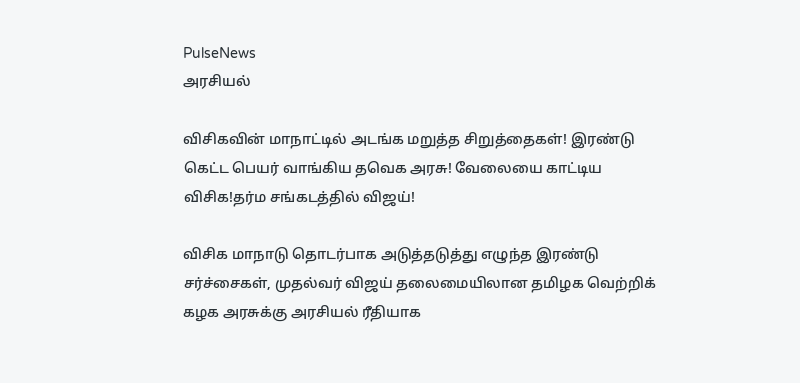PulseNews
அரசியல்

விசிகவின் மாநாட்டில் அடங்க மறுத்த சிறுத்தைகள்! இரண்டு கெட்ட பெயர் வாங்கிய தவெக அரசு! வேலையை காட்டிய விசிக!தர்ம சங்கடத்தில் விஜய்!

விசிக மாநாடு தொடர்பாக அடுத்தடுத்து எழுந்த இரண்டு சர்ச்சைகள், முதல்வர் விஜய் தலைமையிலான தமிழக வெற்றிக் கழக அரசுக்கு அரசியல் ரீதியாக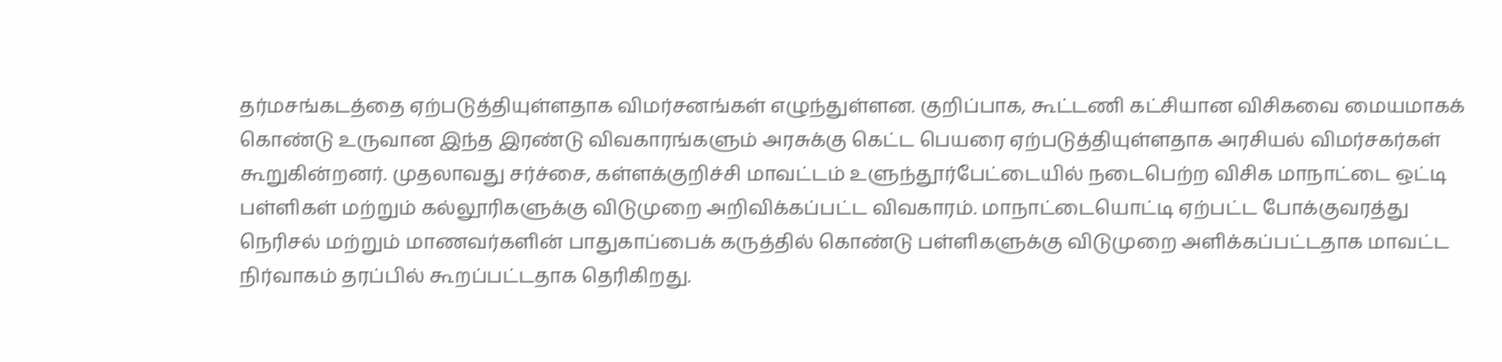தர்மசங்கடத்தை ஏற்படுத்தியுள்ளதாக விமர்சனங்கள் எழுந்துள்ளன. குறிப்பாக, கூட்டணி கட்சியான விசிகவை மையமாகக் கொண்டு உருவான இந்த இரண்டு விவகாரங்களும் அரசுக்கு கெட்ட பெயரை ஏற்படுத்தியுள்ளதாக அரசியல் விமர்சகர்கள் கூறுகின்றனர். முதலாவது சர்ச்சை, கள்ளக்குறிச்சி மாவட்டம் உளுந்தூர்பேட்டையில் நடைபெற்ற விசிக மாநாட்டை ஒட்டி பள்ளிகள் மற்றும் கல்லூரிகளுக்கு விடுமுறை அறிவிக்கப்பட்ட விவகாரம். மாநாட்டையொட்டி ஏற்பட்ட போக்குவரத்து நெரிசல் மற்றும் மாணவர்களின் பாதுகாப்பைக் கருத்தில் கொண்டு பள்ளிகளுக்கு விடுமுறை அளிக்கப்பட்டதாக மாவட்ட நிர்வாகம் தரப்பில் கூறப்பட்டதாக தெரிகிறது.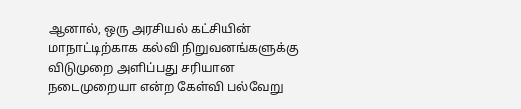ஆனால், ஒரு அரசியல் கட்சியின் மாநாட்டிற்காக கல்வி நிறுவனங்களுக்கு விடுமுறை அளிப்பது சரியான நடைமுறையா என்ற கேள்வி பல்வேறு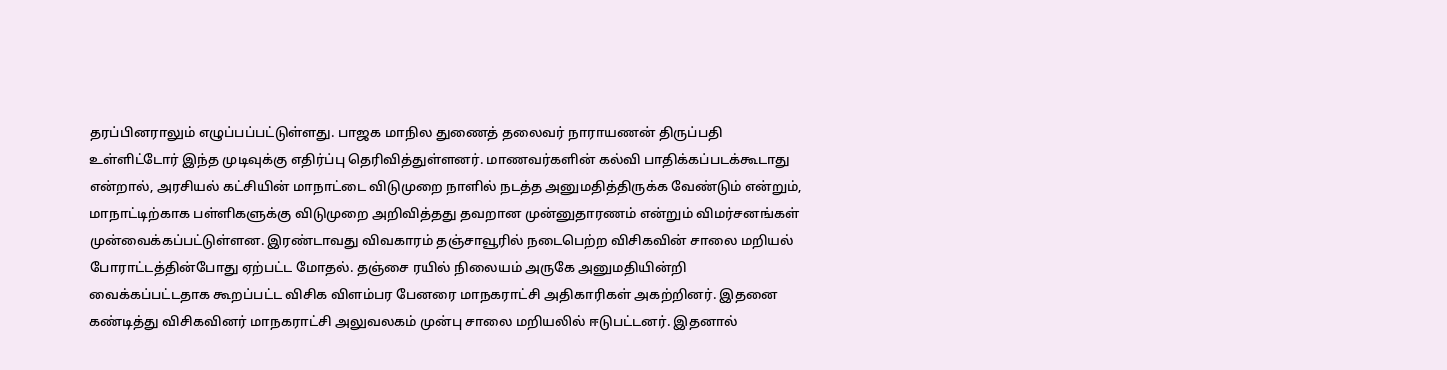தரப்பினராலும் எழுப்பப்பட்டுள்ளது. பாஜக மாநில துணைத் தலைவர் நாராயணன் திருப்பதி உள்ளிட்டோர் இந்த முடிவுக்கு எதிர்ப்பு தெரிவித்துள்ளனர். மாணவர்களின் கல்வி பாதிக்கப்படக்கூடாது என்றால், அரசியல் கட்சியின் மாநாட்டை விடுமுறை நாளில் நடத்த அனுமதித்திருக்க வேண்டும் என்றும், மாநாட்டிற்காக பள்ளிகளுக்கு விடுமுறை அறிவித்தது தவறான முன்னுதாரணம் என்றும் விமர்சனங்கள் முன்வைக்கப்பட்டுள்ளன. இரண்டாவது விவகாரம் தஞ்சாவூரில் நடைபெற்ற விசிகவின் சாலை மறியல் போராட்டத்தின்போது ஏற்பட்ட மோதல். தஞ்சை ரயில் நிலையம் அருகே அனுமதியின்றி வைக்கப்பட்டதாக கூறப்பட்ட விசிக விளம்பர பேனரை மாநகராட்சி அதிகாரிகள் அகற்றினர். இதனை கண்டித்து விசிகவினர் மாநகராட்சி அலுவலகம் முன்பு சாலை மறியலில் ஈடுபட்டனர். இதனால்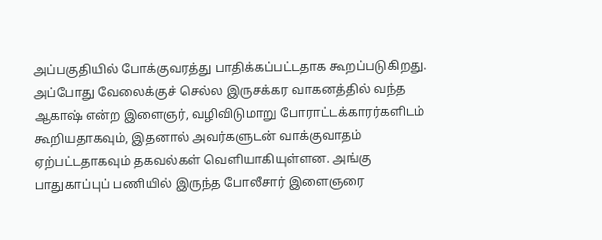அப்பகுதியில் போக்குவரத்து பாதிக்கப்பட்டதாக கூறப்படுகிறது. அப்போது வேலைக்குச் செல்ல இருசக்கர வாகனத்தில் வந்த ஆகாஷ் என்ற இளைஞர், வழிவிடுமாறு போராட்டக்காரர்களிடம் கூறியதாகவும், இதனால் அவர்களுடன் வாக்குவாதம் ஏற்பட்டதாகவும் தகவல்கள் வெளியாகியுள்ளன. அங்கு பாதுகாப்புப் பணியில் இருந்த போலீசார் இளைஞரை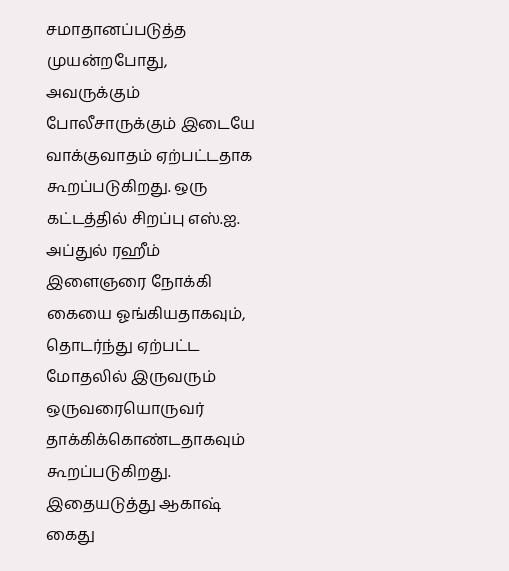சமாதானப்படுத்த முயன்றபோது, அவருக்கும் போலீசாருக்கும் இடையே வாக்குவாதம் ஏற்பட்டதாக கூறப்படுகிறது. ஒரு கட்டத்தில் சிறப்பு எஸ்.ஐ. அப்துல் ரஹீம் இளைஞரை நோக்கி கையை ஓங்கியதாகவும், தொடர்ந்து ஏற்பட்ட மோதலில் இருவரும் ஒருவரையொருவர் தாக்கிக்கொண்டதாகவும் கூறப்படுகிறது. இதையடுத்து ஆகாஷ் கைது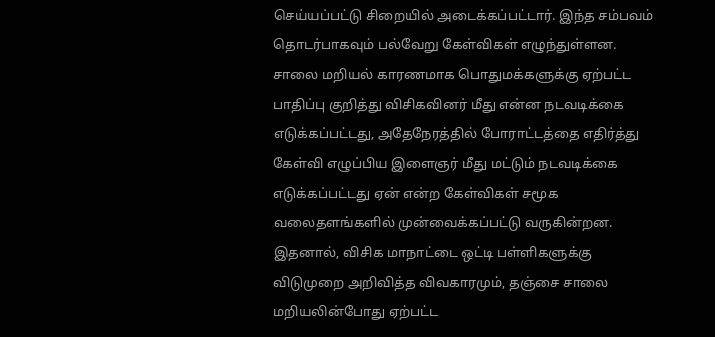செய்யப்பட்டு சிறையில் அடைக்கப்பட்டார். இந்த சம்பவம் தொடர்பாகவும் பல்வேறு கேள்விகள் எழுந்துள்ளன. சாலை மறியல் காரணமாக பொதுமக்களுக்கு ஏற்பட்ட பாதிப்பு குறித்து விசிகவினர் மீது என்ன நடவடிக்கை எடுக்கப்பட்டது, அதேநேரத்தில் போராட்டத்தை எதிர்த்து கேள்வி எழுப்பிய இளைஞர் மீது மட்டும் நடவடிக்கை எடுக்கப்பட்டது ஏன் என்ற கேள்விகள் சமூக வலைதளங்களில் முன்வைக்கப்பட்டு வருகின்றன. இதனால், விசிக மாநாட்டை ஒட்டி பள்ளிகளுக்கு விடுமுறை அறிவித்த விவகாரமும், தஞ்சை சாலை மறியலின்போது ஏற்பட்ட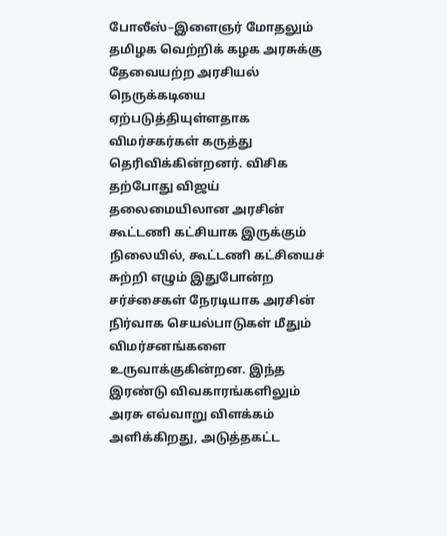போலீஸ்–இளைஞர் மோதலும் தமிழக வெற்றிக் கழக அரசுக்கு தேவையற்ற அரசியல் நெருக்கடியை ஏற்படுத்தியுள்ளதாக விமர்சகர்கள் கருத்து தெரிவிக்கின்றனர். விசிக தற்போது விஜய் தலைமையிலான அரசின் கூட்டணி கட்சியாக இருக்கும் நிலையில், கூட்டணி கட்சியைச் சுற்றி எழும் இதுபோன்ற சர்ச்சைகள் நேரடியாக அரசின் நிர்வாக செயல்பாடுகள் மீதும் விமர்சனங்களை உருவாக்குகின்றன. இந்த இரண்டு விவகாரங்களிலும் அரசு எவ்வாறு விளக்கம் அளிக்கிறது, அடுத்தகட்ட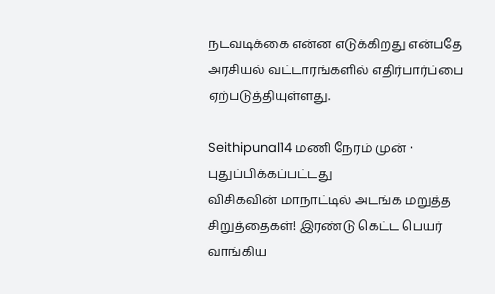நடவடிக்கை என்ன எடுக்கிறது என்பதே அரசியல் வட்டாரங்களில் எதிர்பார்ப்பை ஏற்படுத்தியுள்ளது.

Seithipunal14 மணி நேரம் முன் · புதுப்பிக்கப்பட்டது
விசிகவின் மாநாட்டில் அடங்க மறுத்த சிறுத்தைகள்! இரண்டு கெட்ட பெயர் வாங்கிய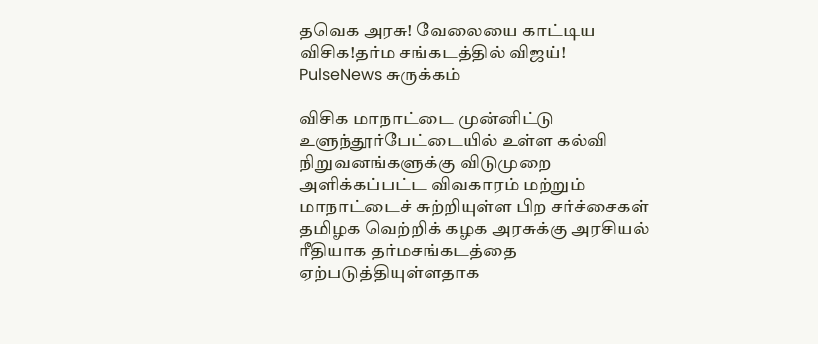தவெக அரசு! வேலையை காட்டிய விசிக!தர்ம சங்கடத்தில் விஜய்!
PulseNews சுருக்கம்

விசிக மாநாட்டை முன்னிட்டு உளுந்தூர்பேட்டையில் உள்ள கல்வி நிறுவனங்களுக்கு விடுமுறை அளிக்கப்பட்ட விவகாரம் மற்றும் மாநாட்டைச் சுற்றியுள்ள பிற சர்ச்சைகள் தமிழக வெற்றிக் கழக அரசுக்கு அரசியல் ரீதியாக தர்மசங்கடத்தை ஏற்படுத்தியுள்ளதாக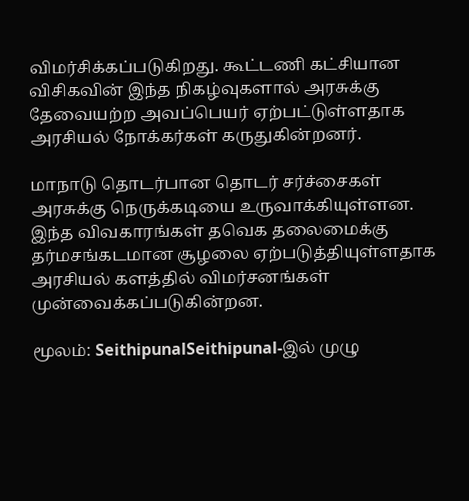விமர்சிக்கப்படுகிறது. கூட்டணி கட்சியான விசிகவின் இந்த நிகழ்வுகளால் அரசுக்கு தேவையற்ற அவப்பெயர் ஏற்பட்டுள்ளதாக அரசியல் நோக்கர்கள் கருதுகின்றனர்.

மாநாடு தொடர்பான தொடர் சர்ச்சைகள் அரசுக்கு நெருக்கடியை உருவாக்கியுள்ளன. இந்த விவகாரங்கள் தவெக தலைமைக்கு தர்மசங்கடமான சூழலை ஏற்படுத்தியுள்ளதாக அரசியல் களத்தில் விமர்சனங்கள் முன்வைக்கப்படுகின்றன.

மூலம்: SeithipunalSeithipunal-இல் முழு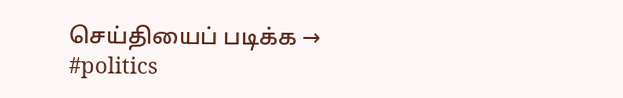செய்தியைப் படிக்க →
#politics